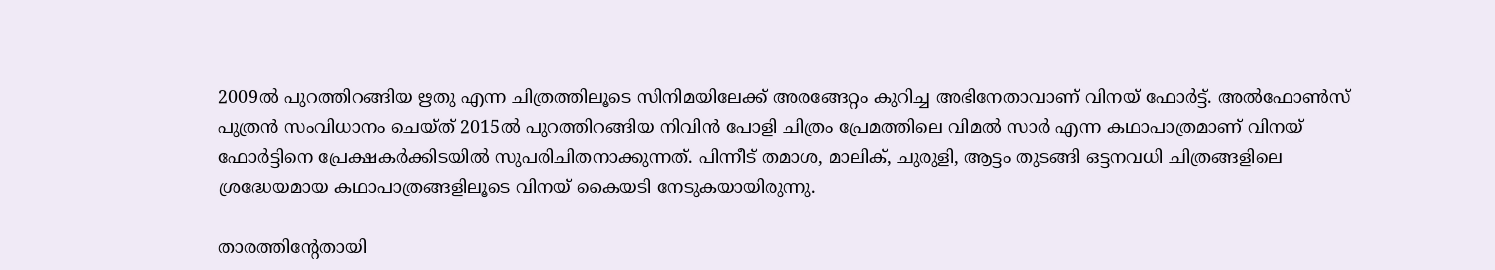2009ല്‍ പുറത്തിറങ്ങിയ ഋതു എന്ന ചിത്രത്തിലൂടെ സിനിമയിലേക്ക് അരങ്ങേറ്റം കുറിച്ച അഭിനേതാവാണ് വിനയ് ഫോര്‍ട്ട്. അല്‍ഫോണ്‍സ് പുത്രന്‍ സംവിധാനം ചെയ്ത് 2015ല്‍ പുറത്തിറങ്ങിയ നിവിന്‍ പോളി ചിത്രം പ്രേമത്തിലെ വിമല്‍ സാര്‍ എന്ന കഥാപാത്രമാണ് വിനയ് ഫോര്‍ട്ടിനെ പ്രേക്ഷകര്‍ക്കിടയില്‍ സുപരിചിതനാക്കുന്നത്. പിന്നീട് തമാശ, മാലിക്, ചുരുളി, ആട്ടം തുടങ്ങി ഒട്ടനവധി ചിത്രങ്ങളിലെ ശ്രദ്ധേയമായ കഥാപാത്രങ്ങളിലൂടെ വിനയ് കൈയടി നേടുകയായിരുന്നു.

താരത്തിന്റേതായി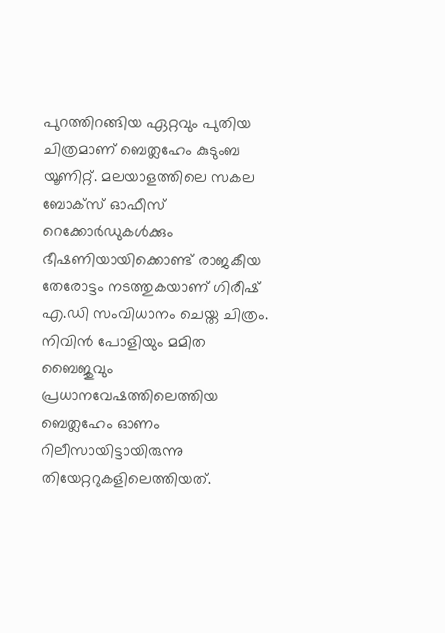പുറത്തിറങ്ങിയ ഏറ്റവും പുതിയ ചിത്രമാണ് ബെത്ലഹേം കുടുംബ യൂണിറ്റ്. മലയാളത്തിലെ സകല ബോക്‌സ് ഓഫീസ് റെക്കോര്‍ഡുകള്‍ക്കും ഭീഷണിയായിക്കൊണ്ട് രാജകീയ തേരോട്ടം നടത്തുകയാണ് ഗിരീഷ് എ.ഡി സംവിധാനം ചെയ്ത ചിത്രം. നിവിന്‍ പോളിയും മമിത ബൈജുവും പ്രധാനവേഷത്തിലെത്തിയ ബെത്ലഹേം ഓണം റിലീസായിട്ടായിരുന്നു തിയേറ്ററുകളിലെത്തിയത്.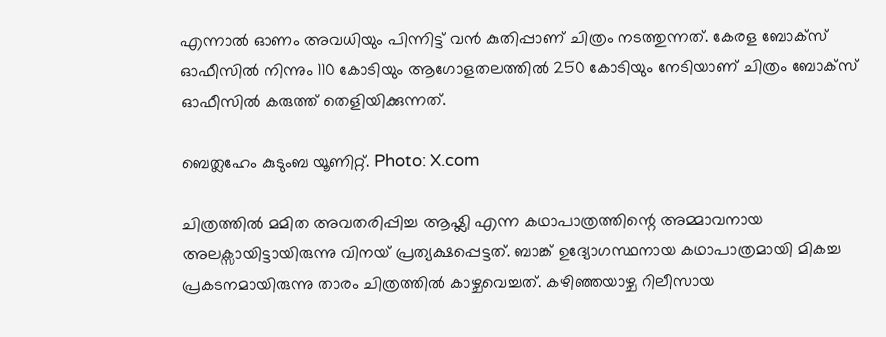എന്നാല്‍ ഓണം അവധിയും പിന്നിട്ട് വന്‍ കുതിപ്പാണ് ചിത്രം നടത്തുന്നത്. കേരള ബോക്‌സ് ഓഫീസില്‍ നിന്നും 110 കോടിയും ആഗോളതലത്തില്‍ 250 കോടിയും നേടിയാണ് ചിത്രം ബോക്‌സ് ഓഫീസില്‍ കരുത്ത് തെളിയിക്കുന്നത്.

ബെത്ലഹേം കുടുംബ യൂണിറ്റ്. Photo: X.com

ചിത്രത്തില്‍ മമിത അവതരിപ്പിച്ച ആഷ്ലി എന്ന കഥാപാത്രത്തിന്റെ അമ്മാവനായ അലക്സായിട്ടായിരുന്നു വിനയ് പ്രത്യക്ഷപ്പെട്ടത്. ബാങ്ക് ഉദ്യോഗസ്ഥനായ കഥാപാത്രമായി മികച്ച പ്രകടനമായിരുന്നു താരം ചിത്രത്തില്‍ കാഴ്ചവെച്ചത്. കഴിഞ്ഞയാഴ്ച റിലീസായ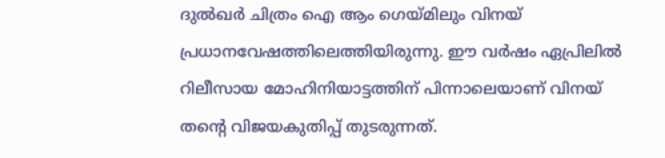ദുല്‍ഖര്‍ ചിത്രം ഐ ആം ഗെയ്മിലും വിനയ് പ്രധാനവേഷത്തിലെത്തിയിരുന്നു. ഈ വര്‍ഷം ഏപ്രിലില്‍ റിലീസായ മോഹിനിയാട്ടത്തിന് പിന്നാലെയാണ് വിനയ് തന്റെ വിജയകുതിപ്പ് തുടരുന്നത്.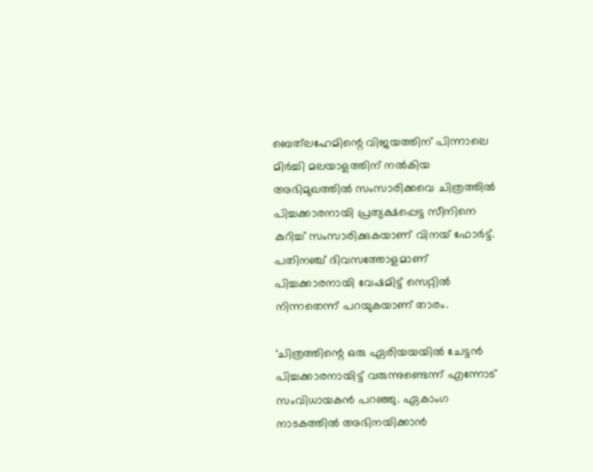ബെത്‌ലഹേമിന്റെ വിജയത്തിന് പിന്നാലെ മിര്‍ച്ചി മലയാളത്തിന് നല്‍കിയ അഭിമുഖത്തില്‍ സംസാരിക്കവെ ചിത്രത്തില്‍ പിച്ചക്കാരനായി പ്രത്യക്ഷപ്പെട്ട സീനിനെ കുറിച്ച് സംസാരിക്കുകയാണ് വിനയ് ഫോര്‍ട്ട്. പതിനഞ്ച് ദിവസത്തോളമാണ് പിച്ചക്കാരനായി വേഷമിട്ട് സെറ്റില്‍ നിന്നതെന്ന് പറയുകയാണ് താരം.

‘ചിത്രത്തിന്റെ ഒരു ഏരിയയയില്‍ ചേട്ടന്‍ പിച്ചക്കാരനായിട്ട് വരുന്നുണ്ടെന്ന് എന്നോട് സംവിധായകന്‍ പറഞ്ഞു. ഏകാംഗ നാടകത്തില്‍ അഭിനയിക്കാന്‍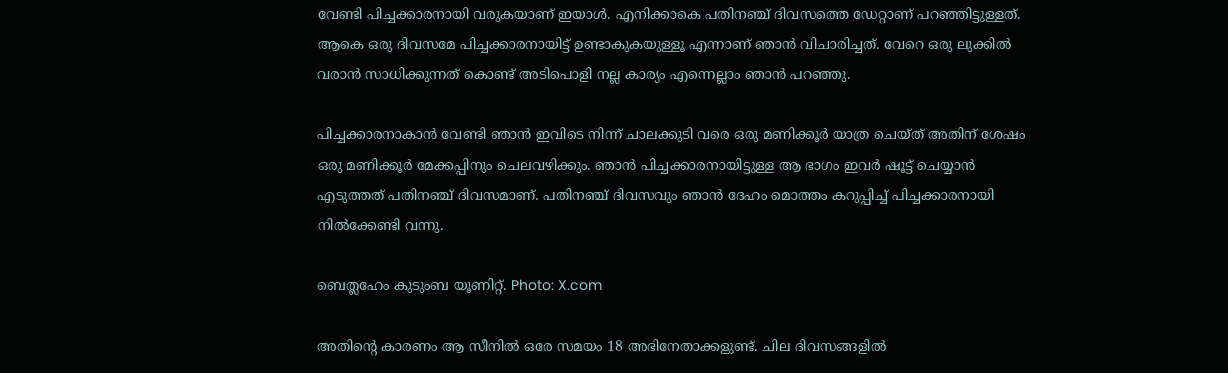വേണ്ടി പിച്ചക്കാരനായി വരുകയാണ് ഇയാള്‍. എനിക്കാകെ പതിനഞ്ച് ദിവസത്തെ ഡേറ്റാണ് പറഞ്ഞിട്ടുള്ളത്. ആകെ ഒരു ദിവസമേ പിച്ചക്കാരനായിട്ട് ഉണ്ടാകുകയുള്ളൂ എന്നാണ് ഞാന്‍ വിചാരിച്ചത്. വേറെ ഒരു ലുക്കില്‍ വരാന്‍ സാധിക്കുന്നത് കൊണ്ട് അടിപൊളി നല്ല കാര്യം എന്നെല്ലാം ഞാന്‍ പറഞ്ഞു.

പിച്ചക്കാരനാകാന്‍ വേണ്ടി ഞാന്‍ ഇവിടെ നിന്ന് ചാലക്കുടി വരെ ഒരു മണിക്കൂര്‍ യാത്ര ചെയ്ത് അതിന് ശേഷം ഒരു മണിക്കൂര്‍ മേക്കപ്പിനും ചെലവഴിക്കും. ഞാന്‍ പിച്ചക്കാരനായിട്ടുള്ള ആ ഭാഗം ഇവര്‍ ഷൂട്ട് ചെയ്യാന്‍ എടുത്തത് പതിനഞ്ച് ദിവസമാണ്. പതിനഞ്ച് ദിവസവും ഞാന്‍ ദേഹം മൊത്തം കറുപ്പിച്ച് പിച്ചക്കാരനായി നില്‍ക്കേണ്ടി വന്നു.

ബെത്ലഹേം കുടുംബ യൂണിറ്റ്. Photo: X.com

അതിന്റെ കാരണം ആ സീനില്‍ ഒരേ സമയം 18 അഭിനേതാക്കളുണ്ട്. ചില ദിവസങ്ങളില്‍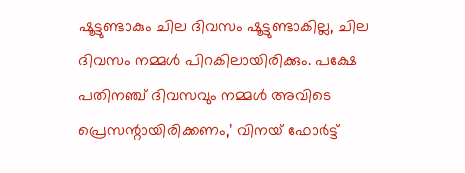ഷൂട്ടുണ്ടാകും ചില ദിവസം ഷൂട്ടുണ്ടാകില്ല, ചില ദിവസം നമ്മള്‍ പിറകിലായിരിക്കും. പക്ഷേ പതിനഞ്ച് ദിവസവും നമ്മള്‍ അവിടെ പ്രെസന്റായിരിക്കണം,’ വിനയ് ഫോര്‍ട്ട്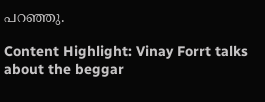പറഞ്ഞു.

Content Highlight: Vinay Forrt talks about the beggar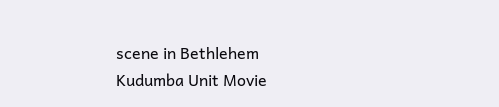scene in Bethlehem Kudumba Unit Movie